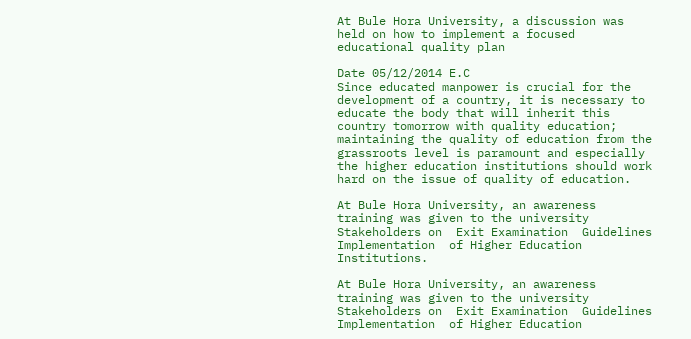At Bule Hora University, a discussion was held on how to implement a focused educational quality plan

Date 05/12/2014 E.C
Since educated manpower is crucial for the development of a country, it is necessary to educate the body that will inherit this country tomorrow with quality education; maintaining the quality of education from the grassroots level is paramount and especially the higher education institutions should work hard on the issue of quality of education.

At Bule Hora University, an awareness training was given to the university Stakeholders on  Exit Examination  Guidelines Implementation  of Higher Education Institutions.

At Bule Hora University, an awareness training was given to the university Stakeholders on  Exit Examination  Guidelines Implementation  of Higher Education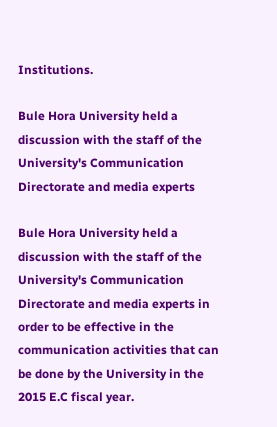Institutions.

Bule Hora University held a discussion with the staff of the University's Communication Directorate and media experts

Bule Hora University held a discussion with the staff of the University's Communication Directorate and media experts in order to be effective in the communication activities that can be done by the University in the 2015 E.C fiscal year.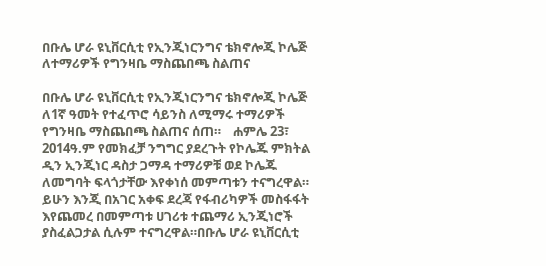በቡሌ ሆራ ዩኒቨርሲቲ የኢንጂነርንግና ቴክኖሎጂ ኮሌጅ ለተማሪዎች የግንዛቤ ማስጨበጫ ስልጠና

በቡሌ ሆራ ዩኒቨርሲቲ የኢንጂነርንግና ቴክኖሎጂ ኮሌጅ ለ1ኛ ዓመት የተፈጥሮ ሳይንስ ለሚማሩ ተማሪዎች የግንዛቤ ማስጨበጫ ስልጠና ሰጠ።    ሐምሌ 23፣ 2014ዓ.ም የመክፈቻ ንግግር ያደረጉት የኮሌጁ ምክትል ዲን ኢንጂነር ዳስታ ጋማዳ ተማሪዎቹ ወደ ኮሌጁ ለመግባት ፍላጎታቸው እየቀነሰ መምጣቱን ተናግረዋል። ይሁን እንጂ በአገር አቀፍ ደረጃ የፋብሪካዎች መስፋፋት እየጨመረ በመምጣቱ ሀገሪቱ ተጨማሪ ኢንጂነሮች ያስፈልጋታል ሲሉም ተናግረዋል።በቡሌ ሆራ ዩኒቨርሲቲ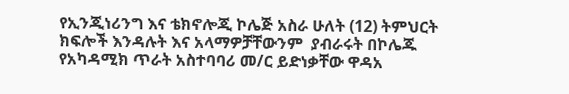የኢንጂነሪንግ እና ቴክኖሎጂ ኮሌጅ አስራ ሁለት (12) ትምህርት ክፍሎች እንዳሉት እና አላማዎቻቸውንም  ያብራሩት በኮሌጁ የአካዳሚክ ጥራት አስተባባሪ መ/ር ይድነቃቸው ዋዳአ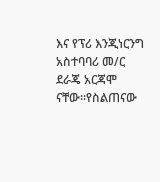እና የፕሪ እንጂነርንግ አስተባባሪ መ/ር ደራጄ አርጃሞ ናቸው።የስልጠናው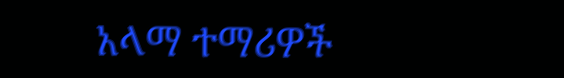አላማ ተማሪዎች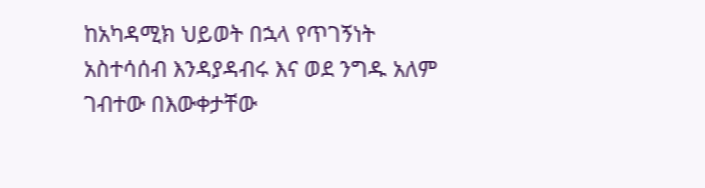ከአካዳሚክ ህይወት በኋላ የጥገኝነት አስተሳሰብ እንዳያዳብሩ እና ወደ ንግዱ አለም ገብተው በእውቀታቸው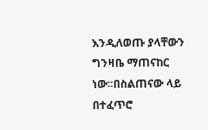እንዲለወጡ ያላቸውን ግንዛቤ ማጠናከር ነው።በስልጠናው ላይ በተፈጥሮ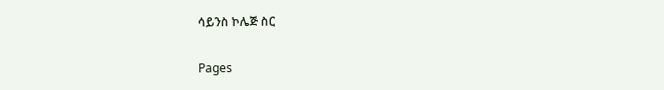ሳይንስ ኮሌጅ ስር

Pages